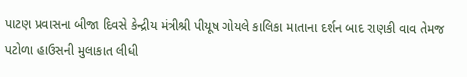પાટણ પ્રવાસના બીજા દિવસે કેન્દ્રીય મંત્રીશ્રી પીયૂષ ગોયલે કાલિકા માતાના દર્શન બાદ રાણકી વાવ તેમજ પટોળા હાઉસની મુલાકાત લીધી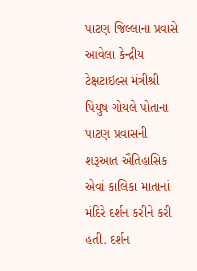પાટણ જિલ્લાના પ્રવાસે આવેલા કેન્દ્રીય ટેક્ષટાઇલ્સ મંત્રીશ્રી પિયુષ ગોયલે પોતાના પાટણ પ્રવાસની શરૂઆત ઐતિહાસિક એવાં કાલિકા માતાનાં મંદિરે દર્શન કરીને કરી હતી. દર્શન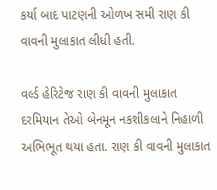કર્યા બાદ પાટણની ઓળખ સમી રાણ કી વાવની મુલાકાત લીધી હતી.

વર્લ્ડ હેરિટેજ રાણ કી વાવની મુલાકાત દરમિયાન તેઓ બેનમૂન નકશીકલાને નિહાળી અભિભૂત થયા હતા. રાણ કી વાવની મુલાકાત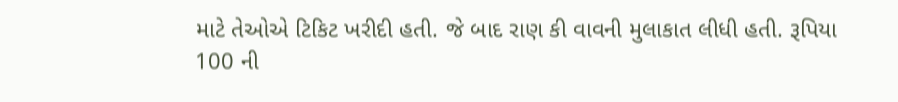માટે તેઓએ ટિકિટ ખરીદી હતી. જે બાદ રાણ કી વાવની મુલાકાત લીધી હતી. રૂપિયા 100 ની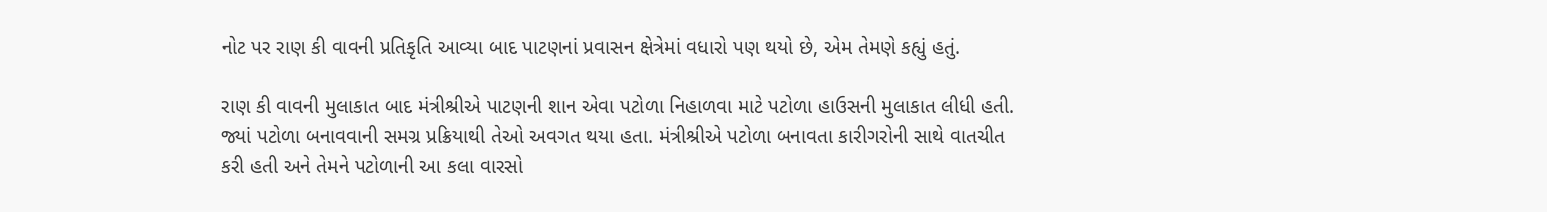નોટ પર રાણ કી વાવની પ્રતિકૃતિ આવ્યા બાદ પાટણનાં પ્રવાસન ક્ષેત્રેમાં વધારો પણ થયો છે, એમ તેમણે કહ્યું હતું.

રાણ કી વાવની મુલાકાત બાદ મંત્રીશ્રીએ પાટણની શાન એવા પટોળા નિહાળવા માટે પટોળા હાઉસની મુલાકાત લીધી હતી. જ્યાં પટોળા બનાવવાની સમગ્ર પ્રક્રિયાથી તેઓ અવગત થયા હતા. મંત્રીશ્રીએ પટોળા બનાવતા કારીગરોની સાથે વાતચીત કરી હતી અને તેમને પટોળાની આ કલા વારસો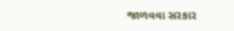જાળવવા સરકાર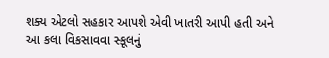શક્ય એટલો સહકાર આપશે એવી ખાતરી આપી હતી અને આ કલા વિકસાવવા સ્કૂલનું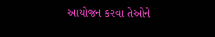આયોજન કરવા તેઓને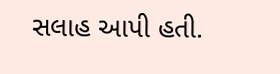સલાહ આપી હતી.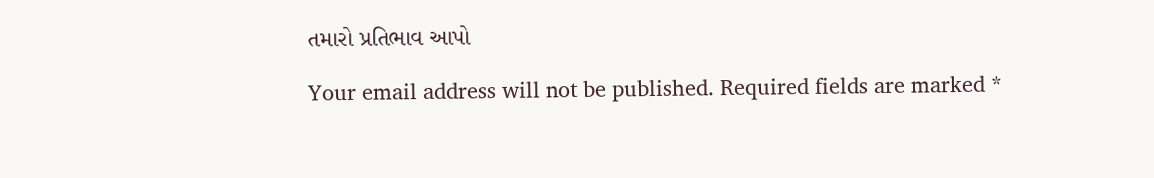તમારો પ્રતિભાવ આપો

Your email address will not be published. Required fields are marked *